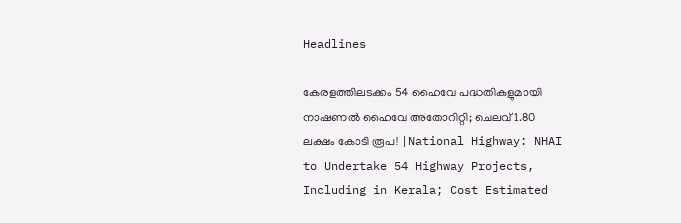Headlines

കേരളത്തിലടക്കം 54 ഹൈവേ പദ്ധതികളുമായി നാഷണല്‍ ഹൈവേ അതോറിറ്റി; ചെലവ് 1.80 ലക്ഷം കോടി രൂപ! |National Highway: NHAI to Undertake 54 Highway Projects, Including in Kerala; Cost Estimated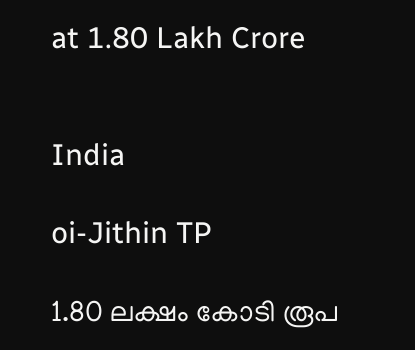at 1.80 Lakh Crore


India

oi-Jithin TP

1.80 ലക്ഷം കോടി രൂപ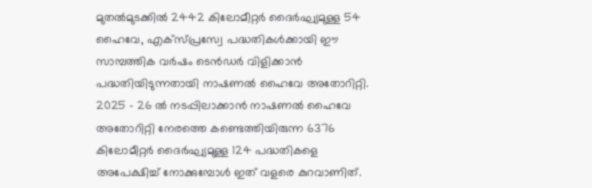മുതല്‍മുടക്കില്‍ 2442 കിലോമീറ്റര്‍ ദൈര്‍ഘ്യമുള്ള 54 ഹൈവേ, എക്‌സ്പ്രസ്വേ പദ്ധതികള്‍ക്കായി ഈ സാമ്പത്തിക വര്‍ഷം ടെന്‍ഡര്‍ വിളിക്കാന്‍ പദ്ധതിയിടുന്നതായി നാഷണല്‍ ഹൈവേ അതോറിറ്റി. 2025 – 26 ല്‍ നടപ്പിലാക്കാന്‍ നാഷണല്‍ ഹൈവേ അതോറിറ്റി നേരത്തെ കണ്ടെത്തിയിരുന്ന 6376 കിലോമീറ്റര്‍ ദൈര്‍ഘ്യമുള്ള 124 പദ്ധതികളെ അപേക്ഷിച്ച് നോക്കുമ്പോള്‍ ഇത് വളരെ കുറവാണിത്.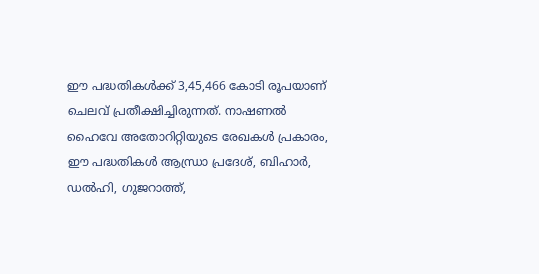ഈ പദ്ധതികള്‍ക്ക് 3,45,466 കോടി രൂപയാണ് ചെലവ് പ്രതീക്ഷിച്ചിരുന്നത്. നാഷണല്‍ ഹൈവേ അതോറിറ്റിയുടെ രേഖകള്‍ പ്രകാരം, ഈ പദ്ധതികള്‍ ആന്ധ്രാ പ്രദേശ്, ബിഹാര്‍, ഡല്‍ഹി, ഗുജറാത്ത്,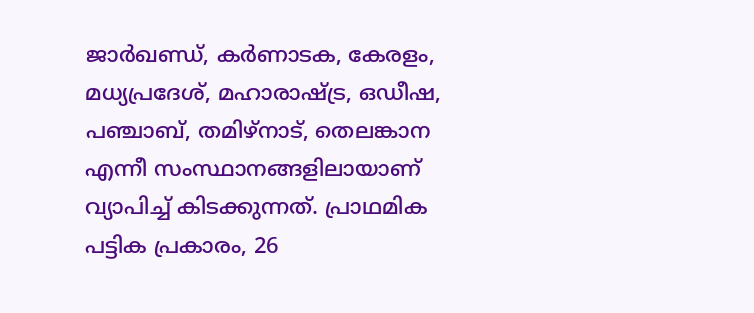ജാര്‍ഖണ്ഡ്, കര്‍ണാടക, കേരളം, മധ്യപ്രദേശ്, മഹാരാഷ്ട്ര, ഒഡീഷ, പഞ്ചാബ്, തമിഴ്നാട്, തെലങ്കാന എന്നീ സംസ്ഥാനങ്ങളിലായാണ് വ്യാപിച്ച് കിടക്കുന്നത്. പ്രാഥമിക പട്ടിക പ്രകാരം, 26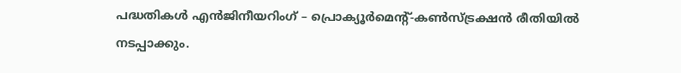പദ്ധതികള്‍ എന്‍ജിനീയറിംഗ് – പ്രൊക്യൂര്‍മെന്റ്-കണ്‍സ്ട്രക്ഷന്‍ രീതിയില്‍ നടപ്പാക്കും.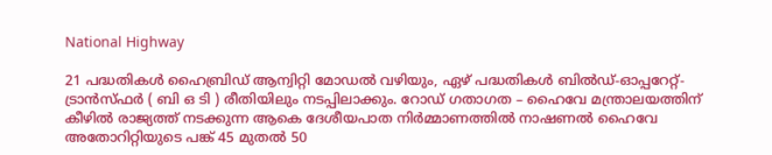National Highway

21 പദ്ധതികള്‍ ഹൈബ്രിഡ് ആന്വിറ്റി മോഡല്‍ വഴിയും, ഏഴ് പദ്ധതികള്‍ ബില്‍ഡ്-ഓപ്പറേറ്റ്-ട്രാന്‍സ്ഫര്‍ ( ബി ഒ ടി ) രീതിയിലും നടപ്പിലാക്കും. റോഡ് ഗതാഗത – ഹൈവേ മന്ത്രാലയത്തിന് കീഴില്‍ രാജ്യത്ത് നടക്കുന്ന ആകെ ദേശീയപാത നിര്‍മ്മാണത്തില്‍ നാഷണല്‍ ഹൈവേ അതോറിറ്റിയുടെ പങ്ക് 45 മുതല്‍ 50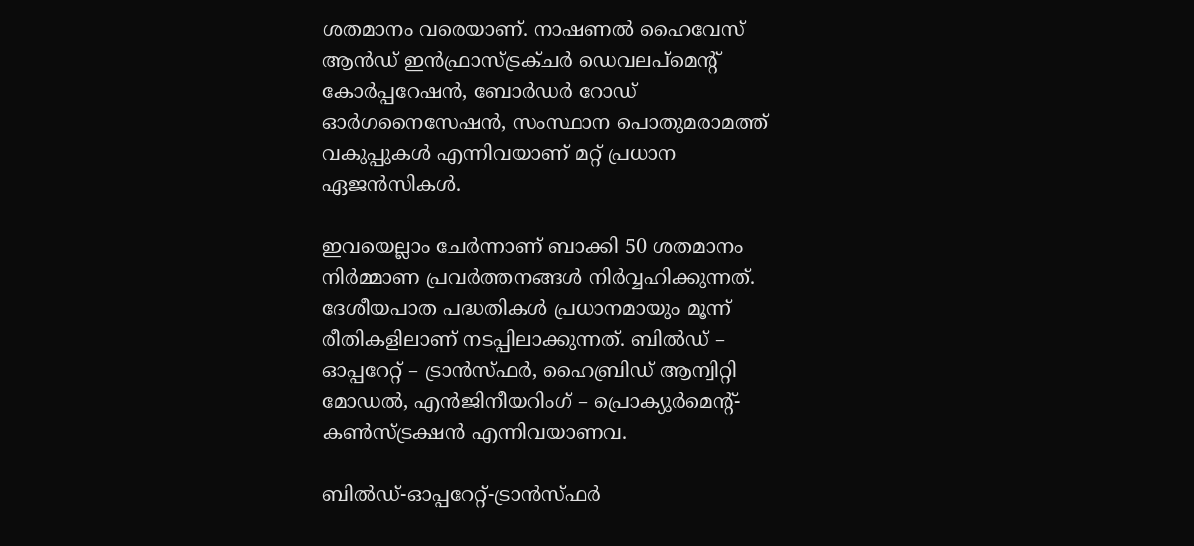ശതമാനം വരെയാണ്. നാഷണല്‍ ഹൈവേസ് ആന്‍ഡ് ഇന്‍ഫ്രാസ്ട്രക്ചര്‍ ഡെവലപ്മെന്റ് കോര്‍പ്പറേഷന്‍, ബോര്‍ഡര്‍ റോഡ് ഓര്‍ഗനൈസേഷന്‍, സംസ്ഥാന പൊതുമരാമത്ത് വകുപ്പുകള്‍ എന്നിവയാണ് മറ്റ് പ്രധാന ഏജന്‍സികള്‍.

ഇവയെല്ലാം ചേര്‍ന്നാണ് ബാക്കി 50 ശതമാനം നിര്‍മ്മാണ പ്രവര്‍ത്തനങ്ങള്‍ നിര്‍വ്വഹിക്കുന്നത്. ദേശീയപാത പദ്ധതികള്‍ പ്രധാനമായും മൂന്ന് രീതികളിലാണ് നടപ്പിലാക്കുന്നത്. ബില്‍ഡ് – ഓപ്പറേറ്റ് – ട്രാന്‍സ്ഫര്‍, ഹൈബ്രിഡ് ആന്വിറ്റി മോഡല്‍, എന്‍ജിനീയറിംഗ് – പ്രൊക്യുര്‍മെന്റ്-കണ്‍സ്ട്രക്ഷന്‍ എന്നിവയാണവ.

ബില്‍ഡ്-ഓപ്പറേറ്റ്-ട്രാന്‍സ്ഫര്‍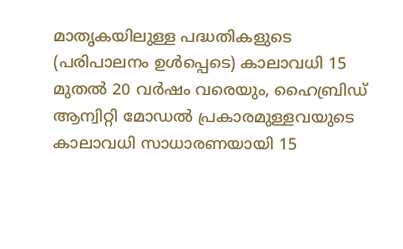മാതൃകയിലുള്ള പദ്ധതികളുടെ (പരിപാലനം ഉള്‍പ്പെടെ) കാലാവധി 15 മുതല്‍ 20 വര്‍ഷം വരെയും, ഹൈബ്രിഡ് ആന്വിറ്റി മോഡല്‍ പ്രകാരമുള്ളവയുടെ കാലാവധി സാധാരണയായി 15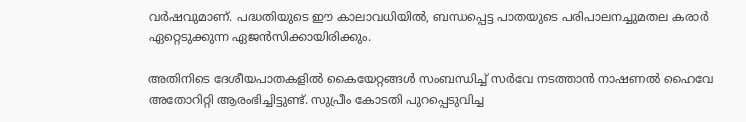വര്‍ഷവുമാണ്. പദ്ധതിയുടെ ഈ കാലാവധിയില്‍, ബന്ധപ്പെട്ട പാതയുടെ പരിപാലനച്ചുമതല കരാര്‍ ഏറ്റെടുക്കുന്ന ഏജന്‍സിക്കായിരിക്കും.

അതിനിടെ ദേശീയപാതകളില്‍ കൈയേറ്റങ്ങള്‍ സംബന്ധിച്ച് സര്‍വേ നടത്താന്‍ നാഷണല്‍ ഹൈവേ അതോറിറ്റി ആരംഭിച്ചിട്ടുണ്ട്. സുപ്രീം കോടതി പുറപ്പെടുവിച്ച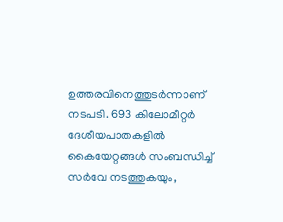ഉത്തരവിനെത്തുടര്‍ന്നാണ് നടപടി. 693 കിലോമീറ്റര്‍ ദേശീയപാതകളില്‍ കൈയേറ്റങ്ങള്‍ സംബന്ധിച്ച് സര്‍വേ നടത്തുകയും,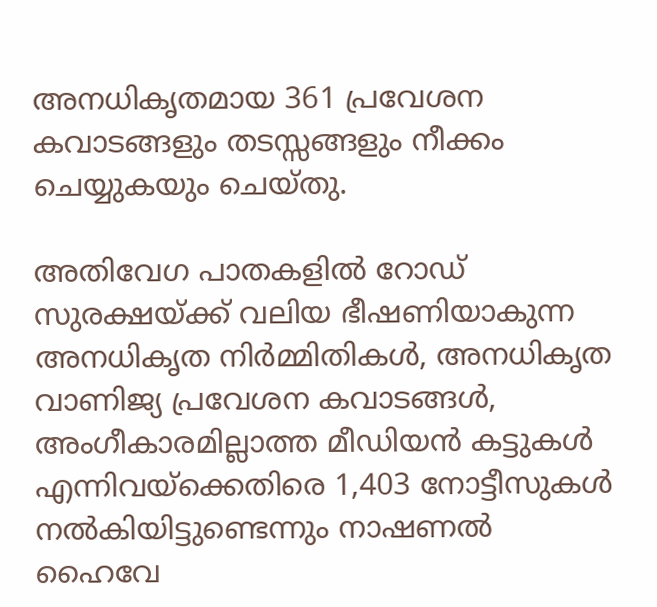അനധികൃതമായ 361 പ്രവേശന കവാടങ്ങളും തടസ്സങ്ങളും നീക്കം ചെയ്യുകയും ചെയ്തു.

അതിവേഗ പാതകളില്‍ റോഡ് സുരക്ഷയ്ക്ക് വലിയ ഭീഷണിയാകുന്ന അനധികൃത നിര്‍മ്മിതികള്‍, അനധികൃത വാണിജ്യ പ്രവേശന കവാടങ്ങള്‍, അംഗീകാരമില്ലാത്ത മീഡിയന്‍ കട്ടുകള്‍ എന്നിവയ്ക്കെതിരെ 1,403 നോട്ടീസുകള്‍ നല്‍കിയിട്ടുണ്ടെന്നും നാഷണല്‍ ഹൈവേ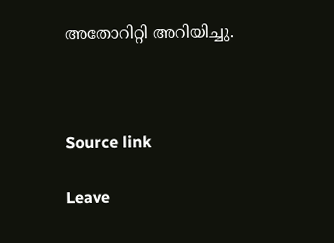അതോറിറ്റി അറിയിച്ചു.



Source link

Leave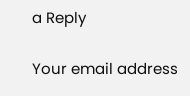a Reply

Your email address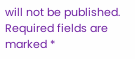will not be published. Required fields are marked *